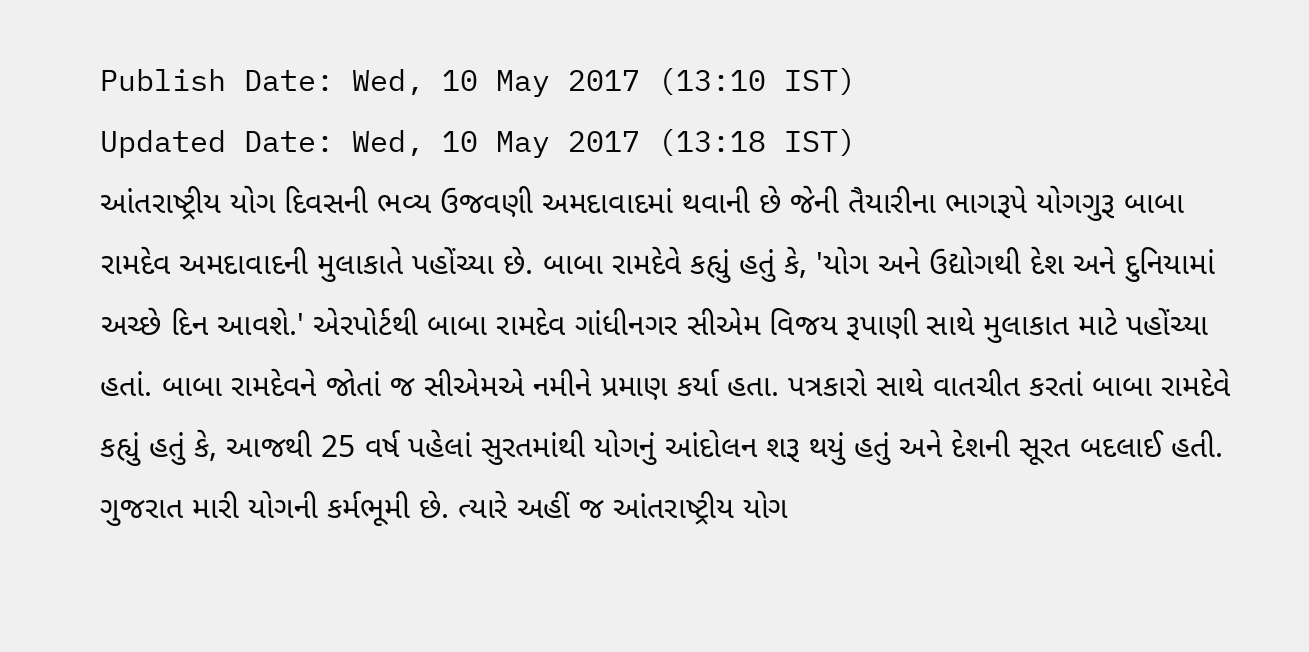Publish Date: Wed, 10 May 2017 (13:10 IST)
Updated Date: Wed, 10 May 2017 (13:18 IST)
આંતરાષ્ટ્રીય યોગ દિવસની ભવ્ય ઉજવણી અમદાવાદમાં થવાની છે જેની તૈયારીના ભાગરૂપે યોગગુરૂ બાબા રામદેવ અમદાવાદની મુલાકાતે પહોંચ્યા છે. બાબા રામદેવે કહ્યું હતું કે, 'યોગ અને ઉદ્યોગથી દેશ અને દુનિયામાં અચ્છે દિન આવશે.' એરપોર્ટથી બાબા રામદેવ ગાંધીનગર સીએમ વિજય રૂપાણી સાથે મુલાકાત માટે પહોંચ્યા હતાં. બાબા રામદેવને જોતાં જ સીએમએ નમીને પ્રમાણ કર્યા હતા. પત્રકારો સાથે વાતચીત કરતાં બાબા રામદેવે કહ્યું હતું કે, આજથી 25 વર્ષ પહેલાં સુરતમાંથી યોગનું આંદોલન શરૂ થયું હતું અને દેશની સૂરત બદલાઈ હતી. ગુજરાત મારી યોગની કર્મભૂમી છે. ત્યારે અહીં જ આંતરાષ્ટ્રીય યોગ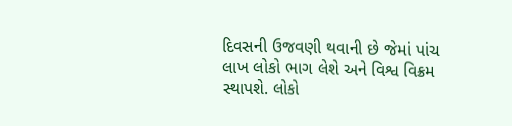દિવસની ઉજવણી થવાની છે જેમાં પાંચ લાખ લોકો ભાગ લેશે અને વિશ્વ વિક્રમ સ્થાપશે. લોકો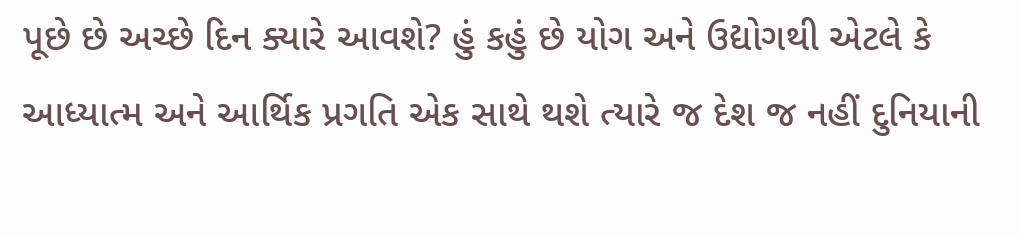પૂછે છે અચ્છે દિન ક્યારે આવશે? હું કહું છે યોગ અને ઉદ્યોગથી એટલે કે આધ્યાત્મ અને આર્થિક પ્રગતિ એક સાથે થશે ત્યારે જ દેશ જ નહીં દુનિયાની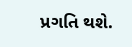પ્રગતિ થશે.